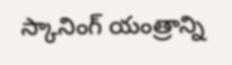స్కానింగ్ యంత్రాన్ని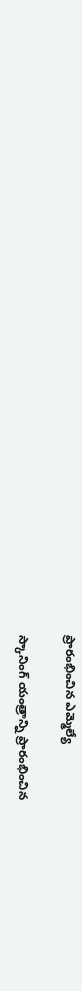ప్రారంభించిన ఎమ్మెల్యే

స్కానింగ్ యంత్రాన్ని ప్రారంభించిన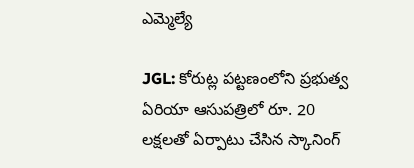ఎమ్మెల్యే

JGL: కోరుట్ల పట్టణంలోని ప్రభుత్వ ఏరియా ఆసుపత్రిలో రూ. 20 లక్షలతో ఏర్పాటు చేసిన స్కానింగ్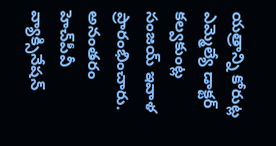యత్రాన్ని కోరుట్ల ఎమ్మెల్యే డాక్టర్ కల్వకుంట్ల సంజయ్ ఇవాళ ప్రారంభించారు. అనంతరం హెచ్‌పీవీ వ్యాక్సినేషన్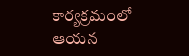కార్యక్రమంలో ఆయన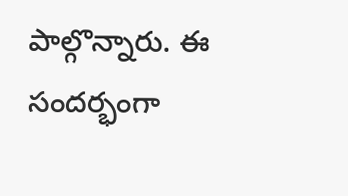పాల్గొన్నారు. ఈ సందర్భంగా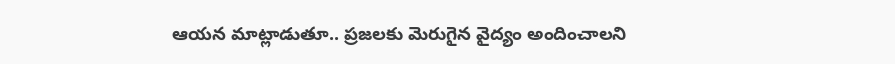ఆయన మాట్లాడుతూ.. ప్రజలకు మెరుగైన వైద్యం అందించాలని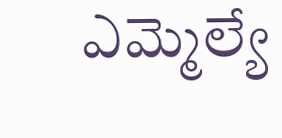ఎమ్మెల్యే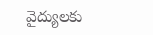వైద్యులకు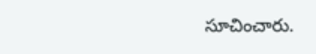సూచించారు.